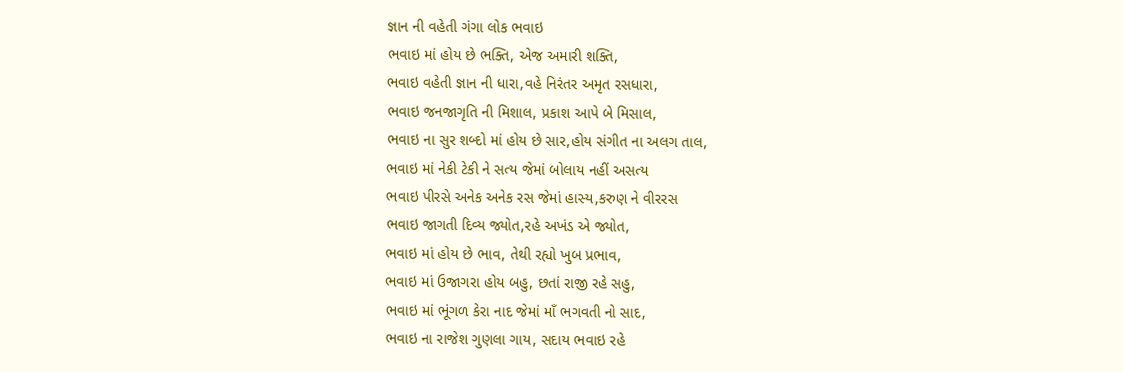જ્ઞાન ની વહેતી ગંગા લોક ભવાઇ
ભવાઇ માં હોય છે ભક્તિ, એજ અમારી શક્તિ,
ભવાઇ વહેતી જ્ઞાન ની ધારા,વહે નિરંતર અમૃત રસધારા,
ભવાઇ જનજાગૃતિ ની મિશાલ, પ્રકાશ આપે બે મિસાલ,
ભવાઇ ના સુર શબ્દો માં હોય છે સાર,હોય સંગીત ના અલગ તાલ,
ભવાઇ માં નેકી ટેકી ને સત્ય જેમાં બોલાય નહીં અસત્ય
ભવાઇ પીરસે અનેક અનેક રસ જેમાં હાસ્ય,કરુણ ને વીરરસ
ભવાઇ જાગતી દિવ્ય જ્યોત,રહે અખંડ એ જ્યોત,
ભવાઇ માં હોય છે ભાવ, તેથી રહ્યો ખુબ પ્રભાવ,
ભવાઇ માં ઉજાગરા હોય બહુ, છતાં રાજી રહે સહુ,
ભવાઇ માં ભૂંગળ કેરા નાદ જેમાં માઁ ભગવતી નો સાદ,
ભવાઇ ના રાજેશ ગુણલા ગાય, સદાય ભવાઇ રહે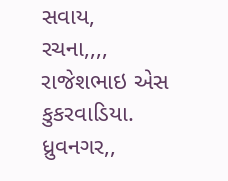સવાય,
રચના,,,,
રાજેશભાઇ એસ કુકરવાડિયા.
ધ્રુવનગર,,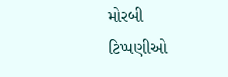મોરબી
ટિપ્પણીઓ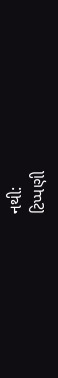નથી:
ટિપ્પણી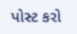પોસ્ટ કરો